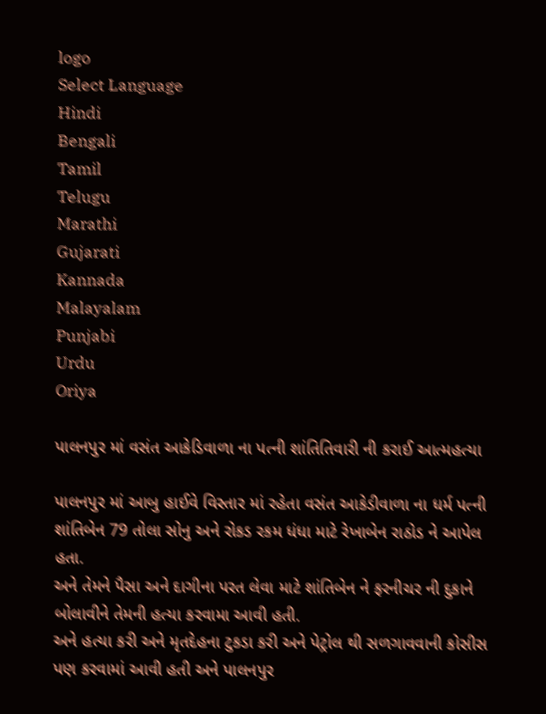logo
Select Language
Hindi
Bengali
Tamil
Telugu
Marathi
Gujarati
Kannada
Malayalam
Punjabi
Urdu
Oriya

પાલનપુર માં વસંત આકેડિવાળા ના પત્ની શાંતિતિવારી ની કરાઈ આત્મહત્યા

પાલનપુર માં આબુ હાઈવે વિસ્તાર માં રહેતા વસંત આકેડીવાળા ના ધર્મ પત્ની શાંતિબેન 79 તોલા સોનુ અને રોકડ રકમ ધંધા માટે રેખાબેન રાઠોડ ને આપેલ હતા.
અને તેમને પૈસા અને દાગીના પરત લેવા માટે શાંતિબેન ને ફરનીચર ની દુકાને બોલાવીને તેમની હત્યા કરવામા આવી હતી.
અને હત્યા કરી અને મૃતદેહના ટુકડા કરી અને પેટ્રોલ થી સળગાવવાની કોસીસ પણ કરવામાં આવી હતી અને પાલનપુર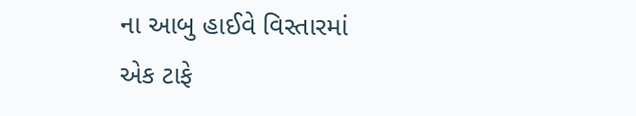ના આબુ હાઈવે વિસ્તારમાં એક ટાફે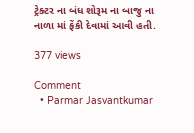ટ્રેક્ટર ના બંધ શોરૂમ ના બાજુ ના નાળા માં ફેંકી દેવામાં આવી હતી.

377 views

Comment
  • Parmar Jasvantkumar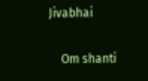Jivabhai

    Om shanti